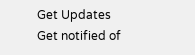Get Updates
Get notified of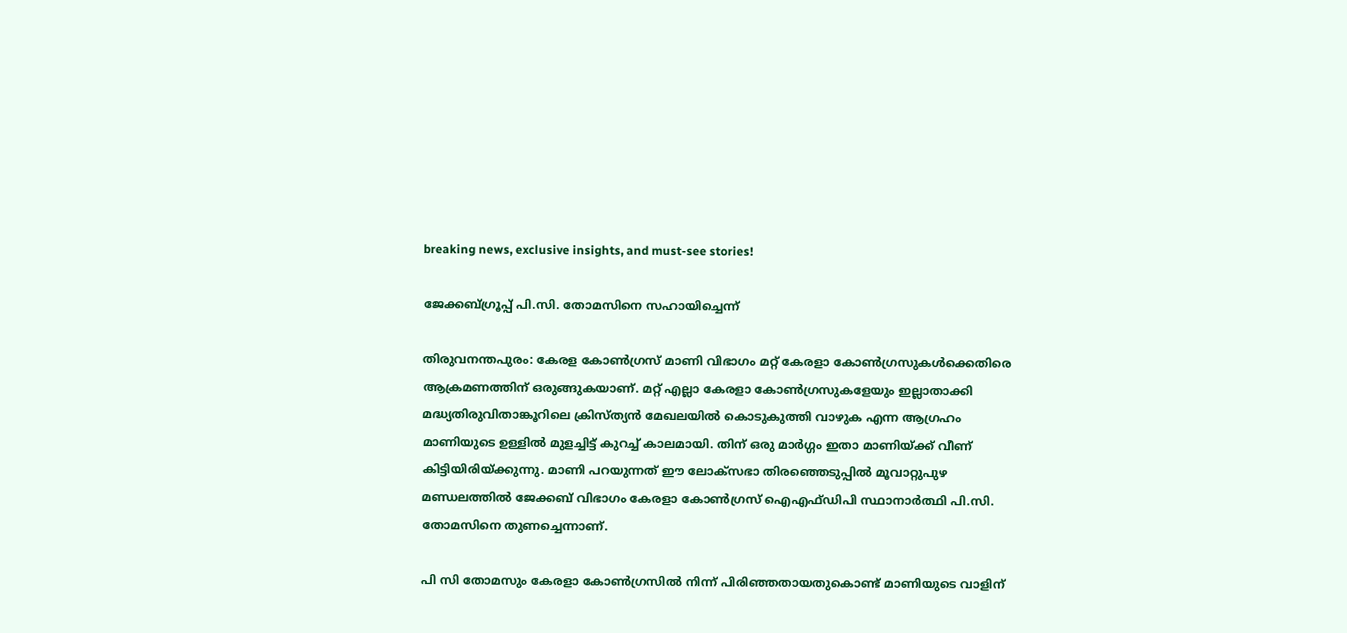breaking news, exclusive insights, and must-see stories!

ജേക്കബ്ഗ്രൂപ്പ് പി.സി. തോമസിനെ സഹായിച്ചെന്ന്

തിരുവനന്തപുരം: കേരള കോണ്‍ഗ്രസ് മാണി വിഭാഗം മറ്റ് കേരളാ കോണ്‍ഗ്രസുകള്‍ക്കെതിരെ ആക്രമണത്തിന് ഒരുങ്ങുകയാണ്. മറ്റ് എല്ലാ കേരളാ കോണ്‍ഗ്രസുകളേയും ഇല്ലാതാക്കി മദ്ധ്യതിരുവിതാങ്കൂറിലെ ക്രിസ്ത്യന്‍ മേഖലയില്‍ കൊടുകുത്തി വാഴുക എന്ന ആഗ്രഹം മാണിയുടെ ഉള്ളില്‍ മുളച്ചിട്ട് കുറച്ച് കാലമായി. തിന് ഒരു മാര്‍ഗ്ഗം ഇതാ മാണിയ്ക്ക് വീണ് കിട്ടിയിരിയ്ക്കുന്നു. മാണി പറയുന്നത് ഈ ലോക്സഭാ തിരഞ്ഞെടുപ്പില്‍ മൂവാറ്റുപുഴ മണ്ഡലത്തില്‍ ജേക്കബ് വിഭാഗം കേരളാ കോണ്‍ഗ്രസ് ഐഎഫ്ഡിപി സ്ഥാനാര്‍ത്ഥി പി.സി. തോമസിനെ തുണച്ചെന്നാണ്.

പി സി തോമസും കേരളാ കോണ്‍ഗ്രസില്‍ നിന്ന് പിരിഞ്ഞതായതുകൊണ്ട് മാണിയുടെ വാളിന്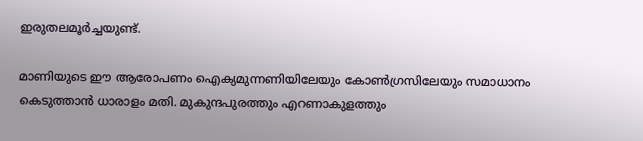ഇരുതലമൂര്‍ച്ചയുണ്ട്.

മാണിയുടെ ഈ ആരോപണം ഐക്യമുന്നണിയിലേയും കോണ്‍ഗ്രസിലേയും സമാധാനം കെടുത്താന്‍ ധാരാളം മതി. മുകുന്ദപുരത്തും എറണാകുളത്തും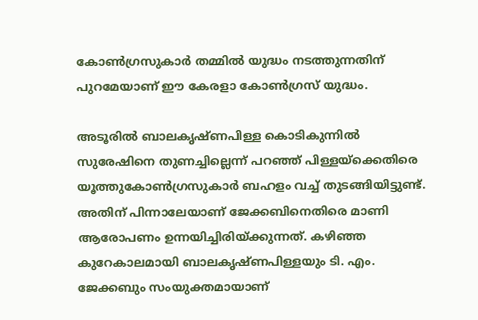കോണ്‍ഗ്രസുകാര്‍ തമ്മില്‍ യുദ്ധം നടത്തുന്നതിന് പുറമേയാണ് ഈ കേരളാ കോണ്‍ഗ്രസ് യുദ്ധം.

അടൂരില്‍ ബാലകൃഷ്ണപിള്ള കൊടികുന്നില്‍ സുരേഷിനെ തുണച്ചില്ലെന്ന് പറഞ്ഞ് പിള്ളയ്ക്കെതിരെ യൂത്തുകോണ്‍ഗ്രസുകാര്‍ ബഹളം വച്ച് തുടങ്ങിയിട്ടുണ്ട്. അതിന് പിന്നാലേയാണ് ജേക്കബിനെതിരെ മാണി ആരോപണം ഉന്നയിച്ചിരിയ്ക്കുന്നത്. കഴിഞ്ഞ കുറേകാലമായി ബാലകൃഷ്ണപിള്ളയും ടി. എം. ജേക്കബും സംയുക്തമായാണ്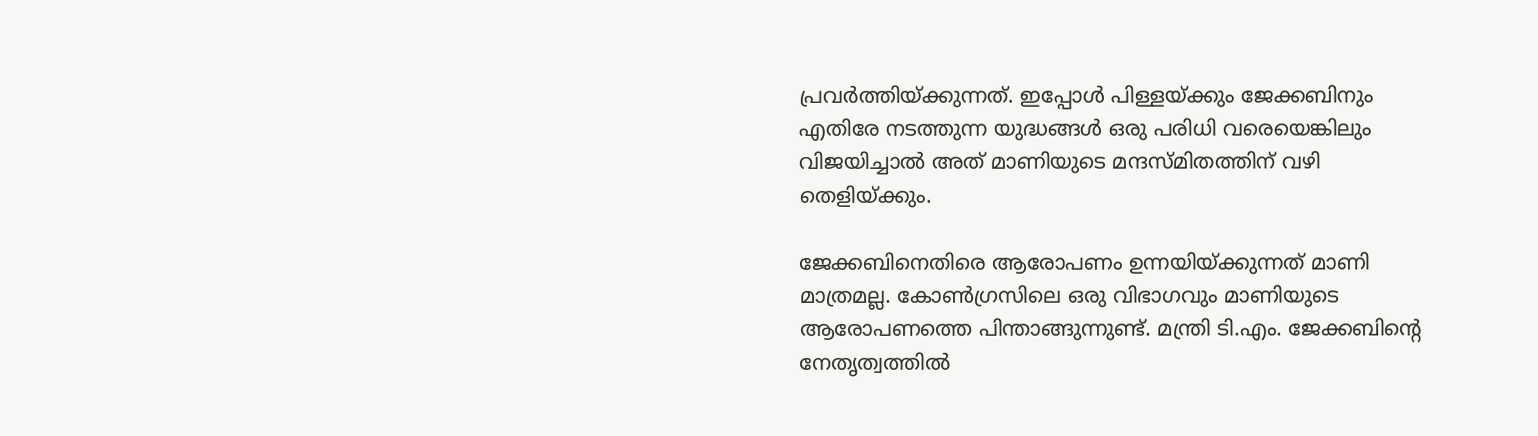പ്രവര്‍ത്തിയ്ക്കുന്നത്. ഇപ്പോള്‍ പിള്ളയ്ക്കും ജേക്കബിനും എതിരേ നടത്തുന്ന യുദ്ധങ്ങള്‍ ഒരു പരിധി വരെയെങ്കിലും വിജയിച്ചാല്‍ അത് മാണിയുടെ മന്ദസ്മിതത്തിന് വഴി തെളിയ്ക്കും.

ജേക്കബിനെതിരെ ആരോപണം ഉന്നയിയ്ക്കുന്നത് മാണി മാത്രമല്ല. കോണ്‍ഗ്രസിലെ ഒരു വിഭാഗവും മാണിയുടെ ആരോപണത്തെ പിന്താങ്ങുന്നുണ്ട്. മന്ത്രി ടി.എം. ജേക്കബിന്റെ നേതൃത്വത്തില്‍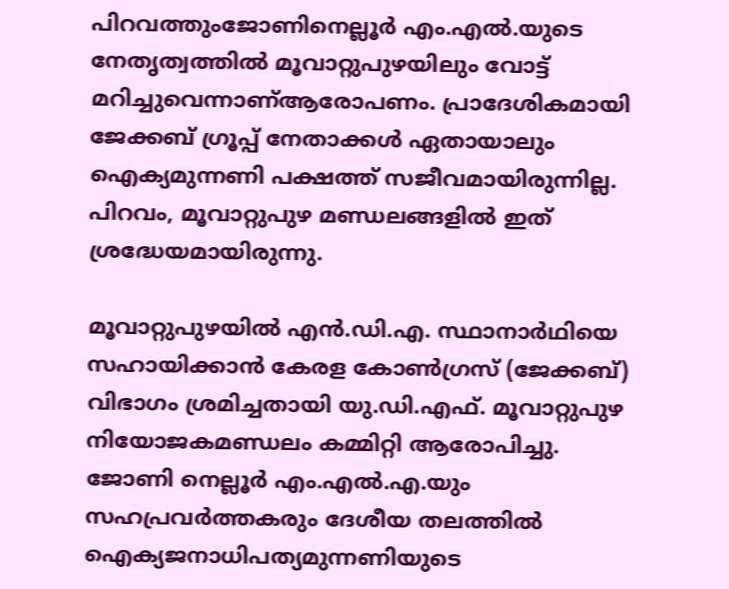പിറവത്തുംജോണിനെല്ലൂര്‍ എം.എല്‍.യുടെ നേതൃത്വത്തില്‍ മൂവാറ്റുപുഴയിലും വോട്ട് മറിച്ചുവെന്നാണ്ആരോപണം. പ്രാദേശികമായി ജേക്കബ് ഗ്രൂപ്പ് നേതാക്കള്‍ ഏതായാലും ഐക്യമുന്നണി പക്ഷത്ത് സജീവമായിരുന്നില്ല. പിറവം, മൂവാറ്റുപുഴ മണ്ഡലങ്ങളില്‍ ഇത് ശ്രദ്ധേയമായിരുന്നു.

മൂവാറ്റുപുഴയില്‍ എന്‍.ഡി.എ. സ്ഥാനാര്‍ഥിയെ സഹായിക്കാന്‍ കേരള കോണ്‍ഗ്രസ് (ജേക്കബ്) വിഭാഗം ശ്രമിച്ചതായി യു.ഡി.എഫ്. മൂവാറ്റുപുഴ നിയോജകമണ്ഡലം കമ്മിറ്റി ആരോപിച്ചു. ജോണി നെല്ലൂര്‍ എം.എല്‍.എ.യും സഹപ്രവര്‍ത്തകരും ദേശീയ തലത്തില്‍ ഐക്യജനാധിപത്യമുന്നണിയുടെ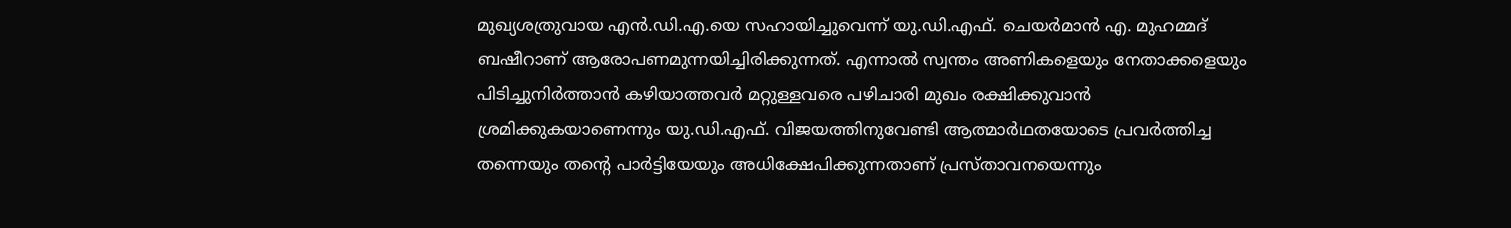മുഖ്യശത്രുവായ എന്‍.ഡി.എ.യെ സഹായിച്ചുവെന്ന് യു.ഡി.എഫ്. ചെയര്‍മാന്‍ എ. മുഹമ്മദ് ബഷീറാണ് ആരോപണമുന്നയിച്ചിരിക്കുന്നത്. എന്നാല്‍ സ്വന്തം അണികളെയും നേതാക്കളെയും പിടിച്ചുനിര്‍ത്താന്‍ കഴിയാത്തവര്‍ മറ്റുള്ളവരെ പഴിചാരി മുഖം രക്ഷിക്കുവാന്‍ ശ്രമിക്കുകയാണെന്നും യു.ഡി.എഫ്. വിജയത്തിനുവേണ്ടി ആത്മാര്‍ഥതയോടെ പ്രവര്‍ത്തിച്ച തന്നെയും തന്റെ പാര്‍ട്ടിയേയും അധിക്ഷേപിക്കുന്നതാണ് പ്രസ്താവനയെന്നും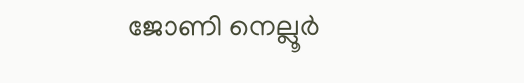ജോണി നെല്ലൂര്‍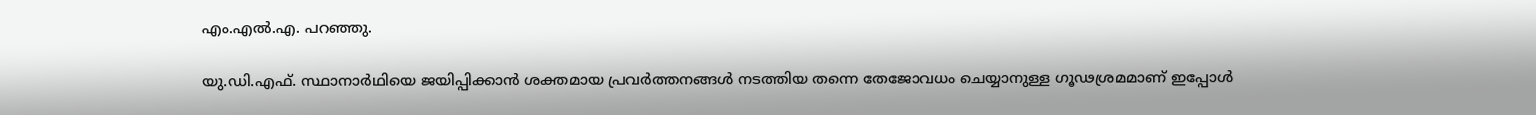എം.എല്‍.എ. പറഞ്ഞു.

യു.ഡി.എഫ്. സ്ഥാനാര്‍ഥിയെ ജയിപ്പിക്കാന്‍ ശക്തമായ പ്രവര്‍ത്തനങ്ങള്‍ നടത്തിയ തന്നെ തേജോവധം ചെയ്യാനുള്ള ഗൂഢശ്രമമാണ് ഇപ്പോള്‍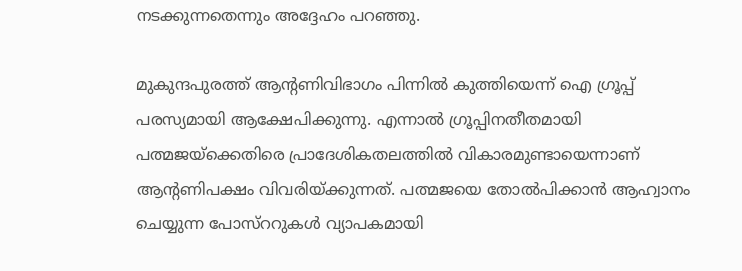നടക്കുന്നതെന്നും അദ്ദേഹം പറഞ്ഞു.

മുകുന്ദപുരത്ത് ആന്റണിവിഭാഗം പിന്നില്‍ കുത്തിയെന്ന് ഐ ഗ്രൂപ്പ് പരസ്യമായി ആക്ഷേപിക്കുന്നു. എന്നാല്‍ ഗ്രൂപ്പിനതീതമായി പത്മജയ്ക്കെതിരെ പ്രാദേശികതലത്തില്‍ വികാരമുണ്ടായെന്നാണ് ആന്റണിപക്ഷം വിവരിയ്ക്കുന്നത്. പത്മജയെ തോല്‍പിക്കാന്‍ ആഹ്വാനം ചെയ്യുന്ന പോസ്ററുകള്‍ വ്യാപകമായി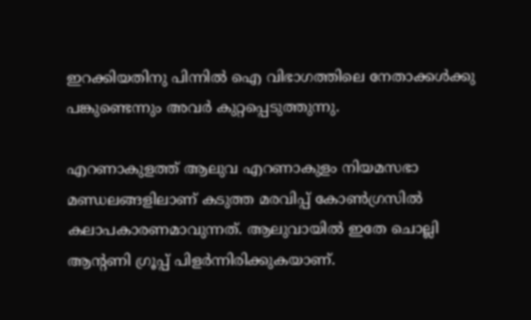ഇറക്കിയതിനു പിന്നില്‍ ഐ വിഭാഗത്തിലെ നേതാക്കള്‍ക്കു പങ്കുണ്ടെന്നും അവര്‍ കുറ്റപ്പെടുത്തുന്നു.

എറണാകുളത്ത് ആലുവ എറണാകുളം നിയമസഭാ മണ്ഡലങ്ങളിലാണ് കടുത്ത മരവിപ്പ് കോണ്‍ഗ്രസില്‍ കലാപകാരണമാവുന്നത്. ആലുവായില്‍ ഇതേ ചൊല്ലി ആന്റണി ഗ്രൂപ്പ് പിളര്‍ന്നിരിക്കുകയാണ്.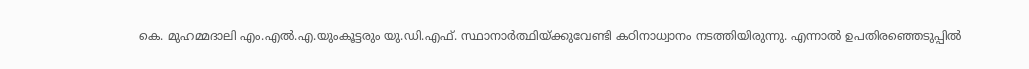കെ. മുഹമ്മദാലി എം.എല്‍.എ.യുംകൂട്ടരും യു.ഡി.എഫ്. സ്ഥാനാര്‍ത്ഥിയ്ക്കുവേണ്ടി കഠിനാധ്വാനം നടത്തിയിരുന്നു. എന്നാല്‍ ഉപതിരഞ്ഞെടുപ്പില്‍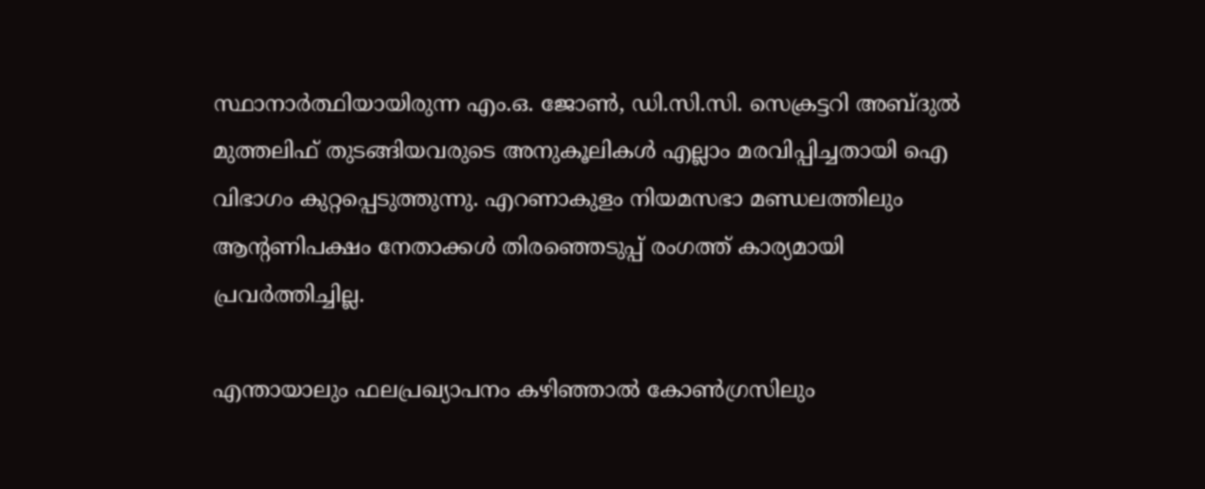സ്ഥാനാര്‍ത്ഥിയായിരുന്ന എം.ഒ. ജോണ്‍, ഡി.സി.സി. സെക്രട്ടറി അബ്ദുല്‍ മുത്തലിഫ് തുടങ്ങിയവരുടെ അനുകൂലികള്‍ എല്ലാം മരവിപ്പിച്ചതായി ഐ വിഭാഗം കുറ്റപ്പെടുത്തുന്നു. എറണാകുളം നിയമസഭാ മണ്ഡലത്തിലും ആന്റണിപക്ഷം നേതാക്കള്‍ തിരഞ്ഞെടുപ്പ് രംഗത്ത് കാര്യമായി പ്രവര്‍ത്തിച്ചില്ല.

എന്തായാലും ഫലപ്രഖ്യാപനം കഴിഞ്ഞാല്‍ കോണ്‍ഗ്രസിലും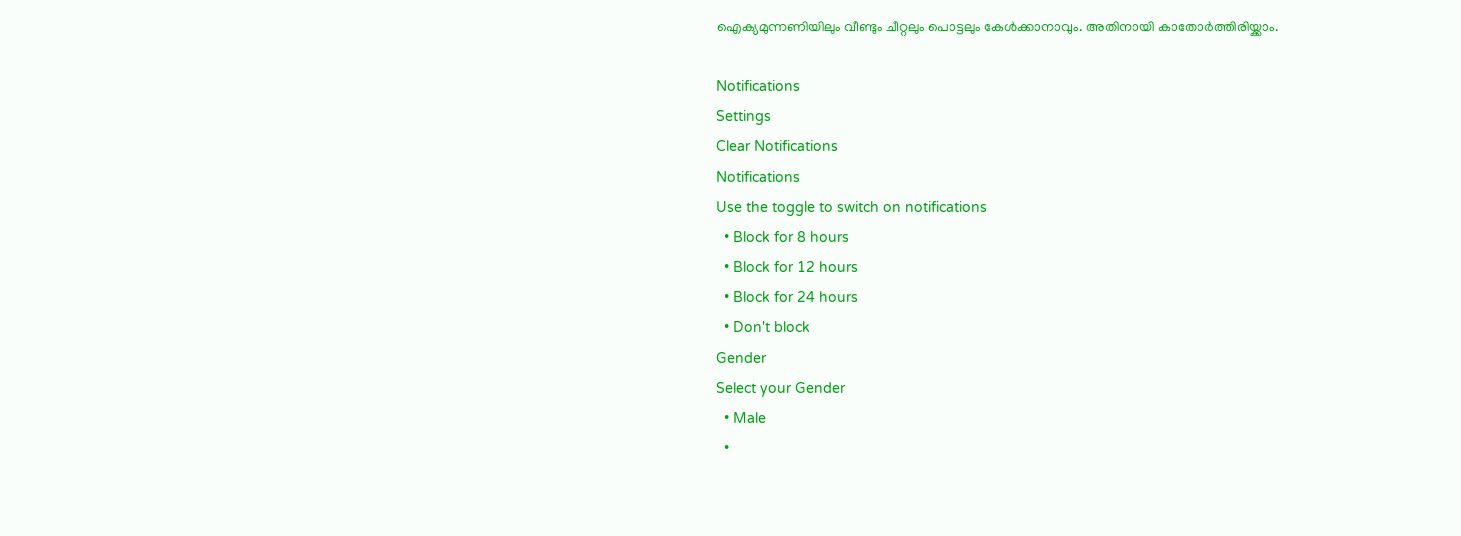ഐക്യമുന്നണിയിലും വീണ്ടും ചീറ്റലും പൊട്ടലും കേള്‍ക്കാനാവും. അതിനായി കാതോര്‍ത്തിരിയ്ക്കാം.

Notifications
Settings
Clear Notifications
Notifications
Use the toggle to switch on notifications
  • Block for 8 hours
  • Block for 12 hours
  • Block for 24 hours
  • Don't block
Gender
Select your Gender
  • Male
  •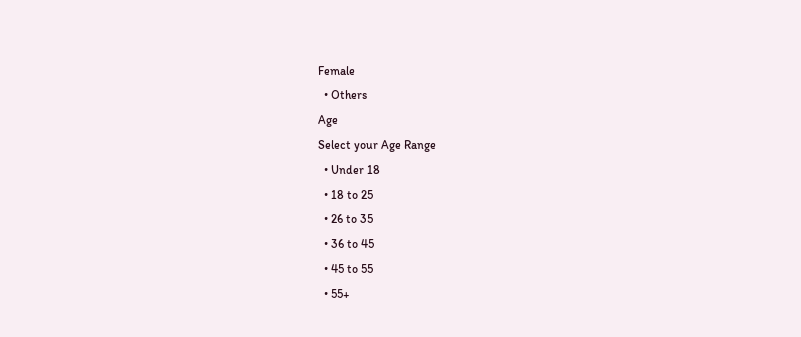Female
  • Others
Age
Select your Age Range
  • Under 18
  • 18 to 25
  • 26 to 35
  • 36 to 45
  • 45 to 55
  • 55+